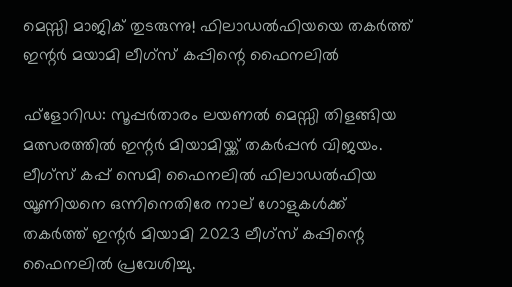മെസ്സി മാജിക് തുടരുന്നു! ഫിലാഡൽഫിയയെ തകർത്ത് ഇന്റർ മയാമി ലീഗ്‌സ് കപ്പിന്റെ ഫൈനലിൽ

ഫ്‌ളോറിഡ: സൂപ്പര്‍താരം ലയണല്‍ മെസ്സി തിളങ്ങിയ മത്സരത്തില്‍ ഇന്റര്‍ മിയാമിയ്ക്ക് തകര്‍പ്പന്‍ വിജയം. ലീഗ്‌സ് കപ്പ് സെമി ഫൈനലില്‍ ഫിലാഡല്‍ഫിയ യൂണിയനെ ഒന്നിനെതിരേ നാല് ഗോളുകള്‍ക്ക് തകര്‍ത്ത് ഇന്റര്‍ മിയാമി 2023 ലീഗ്‌സ് കപ്പിന്റെ ഫൈനലില്‍ പ്രവേശിച്ചു.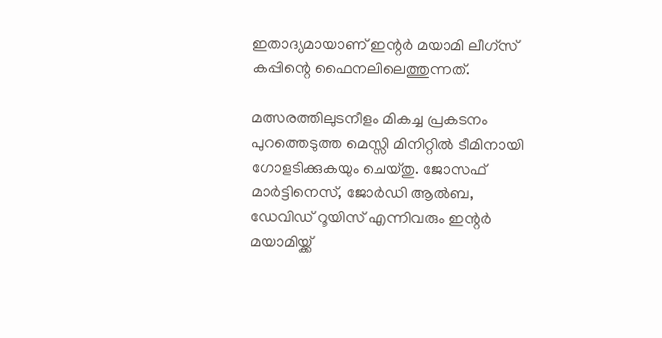ഇതാദ്യമായാണ് ഇന്റര്‍ മയാമി ലീഗ്‌സ് കപ്പിന്റെ ഫൈനലിലെത്തുന്നത്.

മത്സരത്തിലുടനീളം മികച്ച പ്രകടനം പുറത്തെടുത്ത മെസ്സി മിനിറ്റില്‍ ടീമിനായി ഗോളടിക്കുകയും ചെയ്തു. ജോസഫ് മാര്‍ട്ടിനെസ്, ജോര്‍ഡി ആല്‍ബ, ഡേവിഡ് റൂയിസ് എന്നിവരും ഇന്റര്‍ മയാമിയ്ക്ക്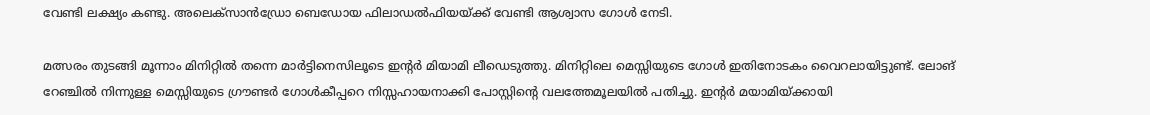വേണ്ടി ലക്ഷ്യം കണ്ടു. അലെക്‌സാന്‍ഡ്രോ ബെഡോയ ഫിലാഡല്‍ഫിയയ്ക്ക് വേണ്ടി ആശ്വാസ ഗോള്‍ നേടി.

മത്സരം തുടങ്ങി മൂന്നാം മിനിറ്റില്‍ തന്നെ മാര്‍ട്ടിനെസിലൂടെ ഇന്റര്‍ മിയാമി ലീഡെടുത്തു. മിനിറ്റിലെ മെസ്സിയുടെ ഗോള്‍ ഇതിനോടകം വൈറലായിട്ടുണ്ട്. ലോങ് റേഞ്ചില്‍ നിന്നുള്ള മെസ്സിയുടെ ഗ്രൗണ്ടര്‍ ഗോള്‍കീപ്പറെ നിസ്സഹായനാക്കി പോസ്റ്റിന്റെ വലത്തേമൂലയില്‍ പതിച്ചു. ഇന്റര്‍ മയാമിയ്ക്കായി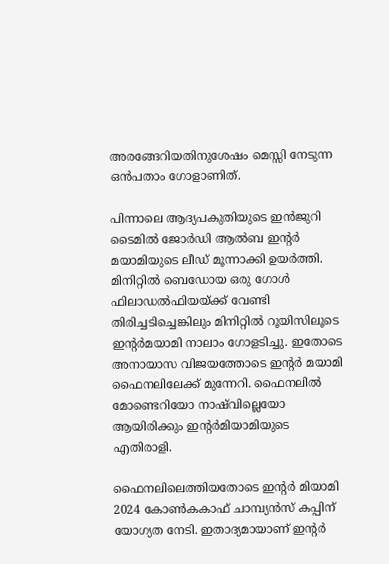അരങ്ങേറിയതിനുശേഷം മെസ്സി നേടുന്ന ഒന്‍പതാം ഗോളാണിത്.

പിന്നാലെ ആദ്യപകുതിയുടെ ഇന്‍ജുറി ടൈമില്‍ ജോര്‍ഡി ആല്‍ബ ഇന്റര്‍ മയാമിയുടെ ലീഡ് മൂന്നാക്കി ഉയര്‍ത്തി. മിനിറ്റില്‍ ബെഡോയ ഒരു ഗോള്‍ ഫിലാഡല്‍ഫിയയ്ക്ക് വേണ്ടി തിരിച്ചടിച്ചെങ്കിലും മിനിറ്റില്‍ റൂയിസിലൂടെ ഇന്റര്‍മയാമി നാലാം ഗോളടിച്ചു. ഇതോടെ അനായാസ വിജയത്തോടെ ഇന്റര്‍ മയാമി ഫൈനലിലേക്ക് മുന്നേറി. ഫൈനലില്‍ മോണ്ടെറിയോ നാഷ്‌വില്ലെയോ ആയിരിക്കും ഇന്റര്‍മിയാമിയുടെ എതിരാളി.

ഫൈനലിലെത്തിയതോടെ ഇന്റര്‍ മിയാമി 2024 കോണ്‍കകാഫ് ചാമ്പ്യന്‍സ് കപ്പിന് യോഗ്യത നേടി. ഇതാദ്യമായാണ് ഇന്റര്‍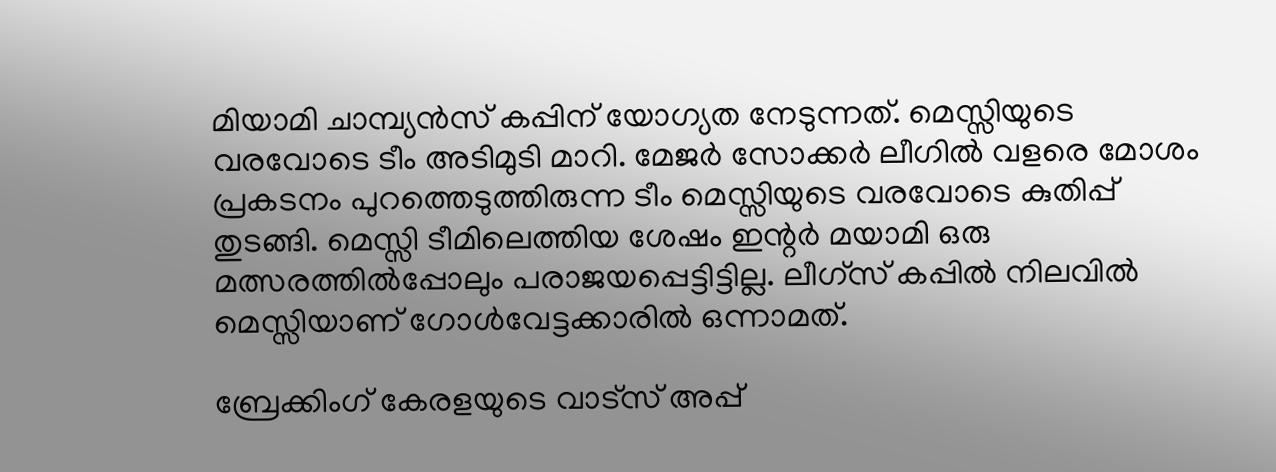മിയാമി ചാമ്പ്യന്‍സ് കപ്പിന് യോഗ്യത നേടുന്നത്. മെസ്സിയുടെ വരവോടെ ടീം അടിമുടി മാറി. മേജര്‍ സോക്കര്‍ ലീഗില്‍ വളരെ മോശം പ്രകടനം പുറത്തെടുത്തിരുന്ന ടീം മെസ്സിയുടെ വരവോടെ കുതിപ്പ് തുടങ്ങി. മെസ്സി ടീമിലെത്തിയ ശേഷം ഇന്റര്‍ മയാമി ഒരു മത്സരത്തില്‍പ്പോലും പരാജയപ്പെട്ടിട്ടില്ല. ലീഗ്‌സ് കപ്പില്‍ നിലവില്‍ മെസ്സിയാണ് ഗോള്‍വേട്ടക്കാരില്‍ ഒന്നാമത്.

ബ്രേക്കിംഗ് കേരളയുടെ വാട്സ് അപ്പ്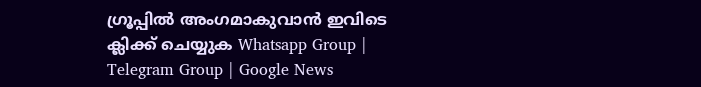ഗ്രൂപ്പിൽ അംഗമാകുവാൻ ഇവിടെ ക്ലിക്ക് ചെയ്യുക Whatsapp Group | Telegram Group | Google News